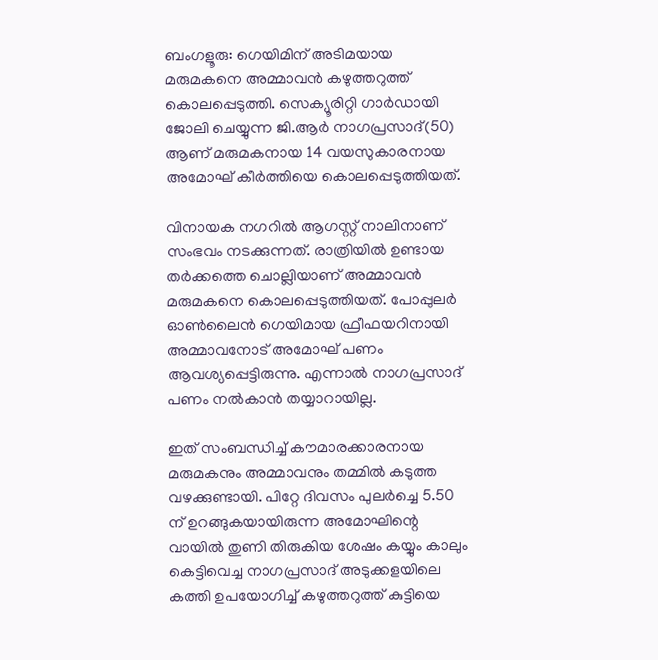ബംഗളൂരു: ഗെയിമിന് അടിമയായ മരുമകനെ അമ്മാവന്‍ കഴുത്തറുത്ത് കൊലപ്പെടുത്തി. സെക്യൂരിറ്റി ഗാര്‍ഡായി ജോലി ചെയ്യുന്ന ജി.ആര്‍ നാഗപ്രസാദ്(50) ആണ് മരുമകനായ 14 വയസുകാരനായ അമോഘ് കീര്‍ത്തിയെ കൊലപ്പെടുത്തിയത്.

വിനായക നഗറില്‍ ആഗസ്റ്റ് നാലിനാണ് സംഭവം നടക്കുന്നത്. രാത്രിയില്‍ ഉണ്ടായ തര്‍ക്കത്തെ ചൊല്ലിയാണ് അമ്മാവന്‍ മരുമകനെ കൊലപ്പെടുത്തിയത്. പോപ്പുലര്‍ ഓണ്‍ലൈന്‍ ഗെയിമായ ഫ്രീഫയറിനായി അമ്മാവനോട് അമോഘ് പണം ആവശ്യപ്പെട്ടിരുന്നു. എന്നാല്‍ നാഗപ്രസാദ് പണം നല്‍കാന്‍ തയ്യാറായില്ല.

ഇത് സംബന്ധിച്ച് കൗമാരക്കാരനായ മരുമകനും അമ്മാവനും തമ്മില്‍ കടുത്ത വഴക്കുണ്ടായി. പിറ്റേ ദിവസം പുലര്‍ച്ചെ 5.50 ന് ഉറങ്ങുകയായിരുന്ന അമോഘിന്റെ വായില്‍ തുണി തിരുകിയ ശേഷം കയ്യും കാലും കെട്ടിവെച്ച നാഗപ്രസാദ് അടുക്കളയിലെ കത്തി ഉപയോഗിച്ച് കഴുത്തറുത്ത് കുട്ടിയെ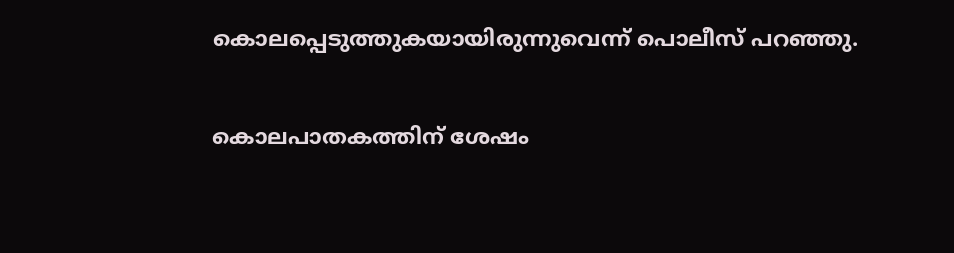കൊലപ്പെടുത്തുകയായിരുന്നുവെന്ന് പൊലീസ് പറഞ്ഞു.

കൊലപാതകത്തിന് ശേഷം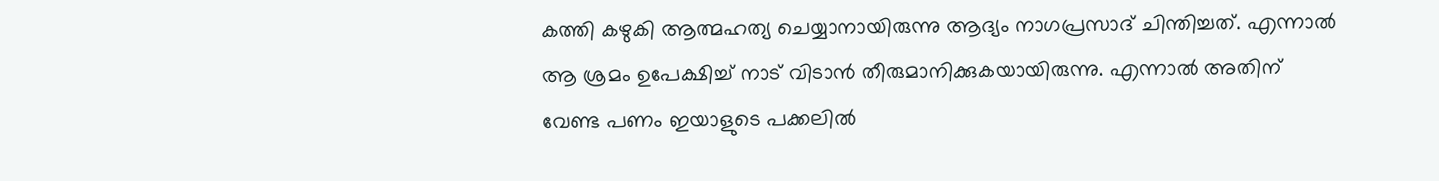കത്തി കഴുകി ആത്മഹത്യ ചെയ്യാനായിരുന്നു ആദ്യം നാഗപ്രസാദ് ചിന്തിച്ചത്. എന്നാല്‍ ആ ശ്രമം ഉപേക്ഷിച്ച് നാട് വിടാന്‍ തീരുമാനിക്കുകയായിരുന്നു. എന്നാല്‍ അതിന് വേണ്ട പണം ഇയാളുടെ പക്കലില്‍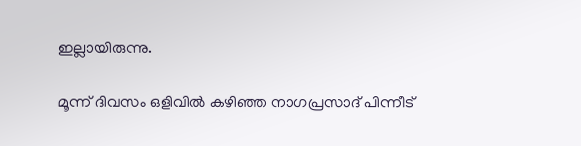ഇല്ലായിരുന്നു.

മൂന്ന് ദിവസം ഒളിവില്‍ കഴിഞ്ഞ നാഗപ്രസാദ് പിന്നീട്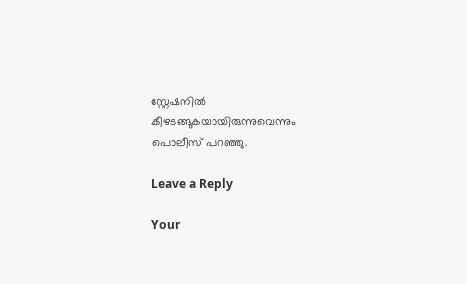സ്റ്റേഷനില്‍ കീഴടങ്ങുകയായിരുന്നുവെന്നും പൊലീസ് പറഞ്ഞു.

Leave a Reply

Your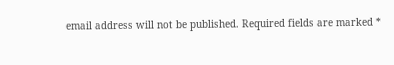email address will not be published. Required fields are marked *